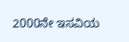2000ನೇ ಇಸವಿಯ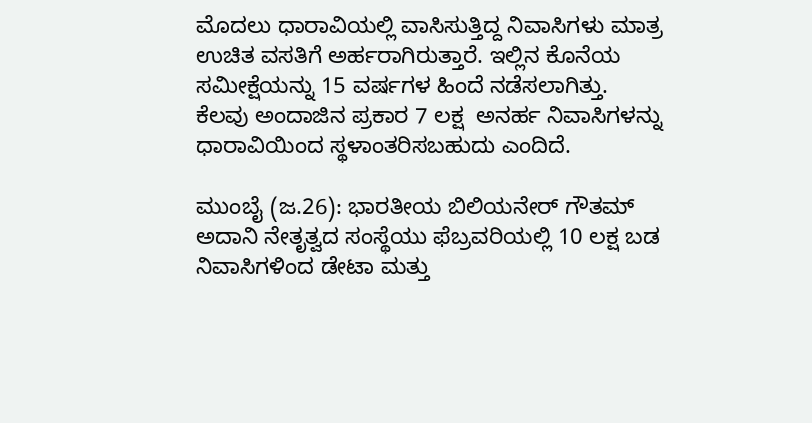ಮೊದಲು ಧಾರಾವಿಯಲ್ಲಿ ವಾಸಿಸುತ್ತಿದ್ದ ನಿವಾಸಿಗಳು ಮಾತ್ರ ಉಚಿತ ವಸತಿಗೆ ಅರ್ಹರಾಗಿರುತ್ತಾರೆ. ಇಲ್ಲಿನ ಕೊನೆಯ ಸಮೀಕ್ಷೆಯನ್ನು 15 ವರ್ಷಗಳ ಹಿಂದೆ ನಡೆಸಲಾಗಿತ್ತು. ಕೆಲವು ಅಂದಾಜಿನ ಪ್ರಕಾರ 7 ಲಕ್ಷ  ಅನರ್ಹ ನಿವಾಸಿಗಳನ್ನು ಧಾರಾವಿಯಿಂದ ಸ್ಥಳಾಂತರಿಸಬಹುದು ಎಂದಿದೆ.

ಮುಂಬೈ (ಜ.26): ಭಾರತೀಯ ಬಿಲಿಯನೇರ್ ಗೌತಮ್ ಅದಾನಿ ನೇತೃತ್ವದ ಸಂಸ್ಥೆಯು ಫೆಬ್ರವರಿಯಲ್ಲಿ 10 ಲಕ್ಷ ಬಡ ನಿವಾಸಿಗಳಿಂದ ಡೇಟಾ ಮತ್ತು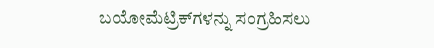ಬಯೋಮೆಟ್ರಿಕ್‌ಗಳನ್ನು ಸಂಗ್ರಹಿಸಲು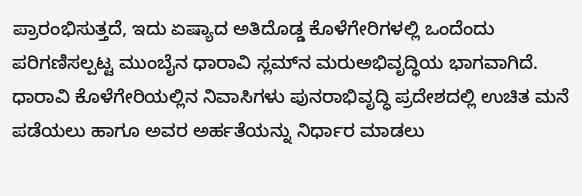ಪ್ರಾರಂಭಿಸುತ್ತದೆ, ಇದು ಏಷ್ಯಾದ ಅತಿದೊಡ್ಡ ಕೊಳೆಗೇರಿಗಳಲ್ಲಿ ಒಂದೆಂದು ಪರಿಗಣಿಸಲ್ಪಟ್ಟ ಮುಂಬೈನ ಧಾರಾವಿ ಸ್ಲಮ್‌ನ ಮರುಅಭಿವೃದ್ಧಿಯ ಭಾಗವಾಗಿದೆ. ಧಾರಾವಿ ಕೊಳೆಗೇರಿಯಲ್ಲಿನ ನಿವಾಸಿಗಳು ಪುನರಾಭಿವೃದ್ಧಿ ಪ್ರದೇಶದಲ್ಲಿ ಉಚಿತ ಮನೆ ಪಡೆಯಲು ಹಾಗೂ ಅವರ ಅರ್ಹತೆಯನ್ನು ನಿರ್ಧಾರ ಮಾಡಲು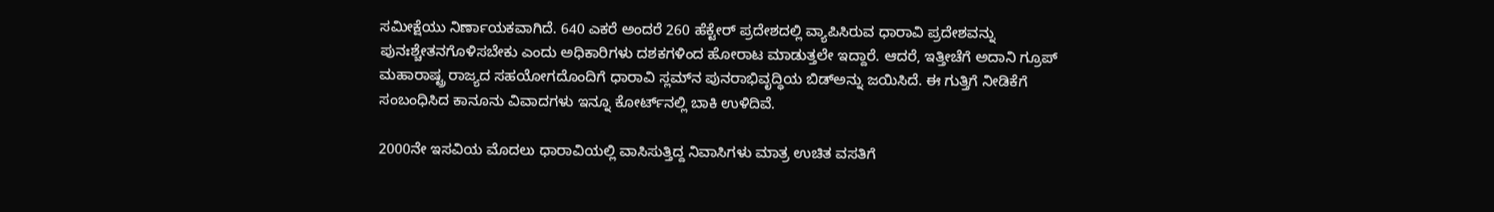ಸಮೀಕ್ಷೆಯು ನಿರ್ಣಾಯಕವಾಗಿದೆ. 640 ಎಕರೆ ಅಂದರೆ 260 ಹೆಕ್ಟೇರ್‌ ಪ್ರದೇಶದಲ್ಲಿ ವ್ಯಾಪಿಸಿರುವ ಧಾರಾವಿ ಪ್ರದೇಶವನ್ನು ಪುನಃಶ್ಚೇತನಗೊಳಿಸಬೇಕು ಎಂದು ಅಧಿಕಾರಿಗಳು ದಶಕಗಳಿಂದ ಹೋರಾಟ ಮಾಡುತ್ತಲೇ ಇದ್ದಾರೆ. ಆದರೆ, ಇತ್ತೀಚೆಗೆ ಅದಾನಿ ಗ್ರೂಪ್‌ ಮಹಾರಾಷ್ಟ್ರ ರಾಜ್ಯದ ಸಹಯೋಗದೊಂದಿಗೆ ಧಾರಾವಿ ಸ್ಲಮ್‌ನ ಪುನರಾಭಿವೃದ್ಧಿಯ ಬಿಡ್‌ಅನ್ನು ಜಯಿಸಿದೆ. ಈ ಗುತ್ತಿಗೆ ನೀಡಿಕೆಗೆ ಸಂಬಂಧಿಸಿದ ಕಾನೂನು ವಿವಾದಗಳು ಇನ್ನೂ ಕೋರ್ಟ್‌ನಲ್ಲಿ ಬಾಕಿ ಉಳಿದಿವೆ.

2000ನೇ ಇಸವಿಯ ಮೊದಲು ಧಾರಾವಿಯಲ್ಲಿ ವಾಸಿಸುತ್ತಿದ್ದ ನಿವಾಸಿಗಳು ಮಾತ್ರ ಉಚಿತ ವಸತಿಗೆ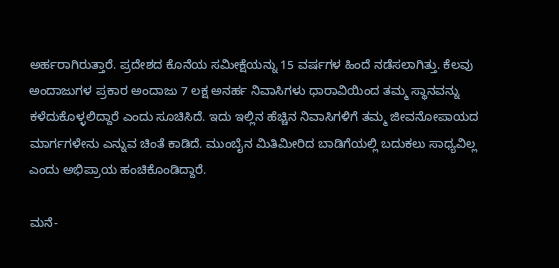ಅರ್ಹರಾಗಿರುತ್ತಾರೆ. ಪ್ರದೇಶದ ಕೊನೆಯ ಸಮೀಕ್ಷೆಯನ್ನು 15 ವರ್ಷಗಳ ಹಿಂದೆ ನಡೆಸಲಾಗಿತ್ತು. ಕೆಲವು ಅಂದಾಜುಗಳ ಪ್ರಕಾರ ಅಂದಾಜು 7 ಲಕ್ಷ ಅನರ್ಹ ನಿವಾಸಿಗಳು ಧಾರಾವಿಯಿಂದ ತಮ್ಮ ಸ್ಥಾನವನ್ನು ಕಳೆದುಕೊಳ್ಳಲಿದ್ದಾರೆ ಎಂದು ಸೂಚಿಸಿದೆ. ಇದು ಇಲ್ಲಿನ ಹೆಚ್ಚಿನ ನಿವಾಸಿಗಳಿಗೆ ತಮ್ಮ ಜೀವನೋಪಾಯದ ಮಾರ್ಗಗಳೇನು ಎನ್ನುವ ಚಿಂತೆ ಕಾಡಿದೆ. ಮುಂಬೈನ ಮಿತಿಮೀರಿದ ಬಾಡಿಗೆಯಲ್ಲಿ ಬದುಕಲು ಸಾಧ್ಯವಿಲ್ಲ ಎಂದು ಅಭಿಪ್ರಾಯ ಹಂಚಿಕೊಂಡಿದ್ದಾರೆ.

ಮನೆ-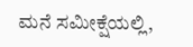ಮನೆ ಸಮೀಕ್ಷೆಯಲ್ಲಿ,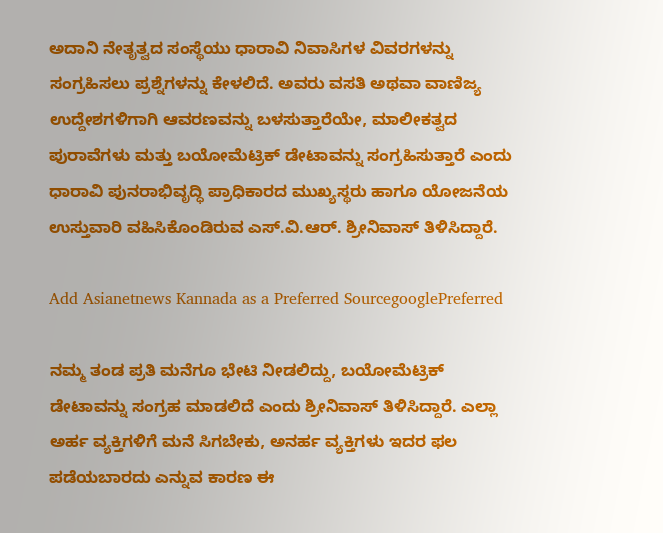ಅದಾನಿ ನೇತೃತ್ವದ ಸಂಸ್ಥೆಯು ಧಾರಾವಿ ನಿವಾಸಿಗಳ ವಿವರಗಳನ್ನು ಸಂಗ್ರಹಿಸಲು ಪ್ರಶ್ನೆಗಳನ್ನು ಕೇಳಲಿದೆ. ಅವರು ವಸತಿ ಅಥವಾ ವಾಣಿಜ್ಯ ಉದ್ದೇಶಗಳಿಗಾಗಿ ಆವರಣವನ್ನು ಬಳಸುತ್ತಾರೆಯೇ, ಮಾಲೀಕತ್ವದ ಪುರಾವೆಗಳು ಮತ್ತು ಬಯೋಮೆಟ್ರಿಕ್ ಡೇಟಾವನ್ನು ಸಂಗ್ರಹಿಸುತ್ತಾರೆ ಎಂದು ಧಾರಾವಿ ಪುನರಾಭಿವೃದ್ಧಿ ಪ್ರಾಧಿಕಾರದ ಮುಖ್ಯಸ್ಥರು ಹಾಗೂ ಯೋಜನೆಯ ಉಸ್ತುವಾರಿ ವಹಿಸಿಕೊಂಡಿರುವ ಎಸ್.ವಿ.ಆರ್. ಶ್ರೀನಿವಾಸ್ ತಿಳಿಸಿದ್ದಾರೆ.

Add Asianetnews Kannada as a Preferred SourcegooglePreferred

ನಮ್ಮ ತಂಡ ಪ್ರತಿ ಮನೆಗೂ ಭೇಟಿ ನೀಡಲಿದ್ದು, ಬಯೋಮೆಟ್ರಿಕ್‌ ಡೇಟಾವನ್ನು ಸಂಗ್ರಹ ಮಾಡಲಿದೆ ಎಂದು ಶ್ರೀನಿವಾಸ್‌ ತಿಳಿಸಿದ್ದಾರೆ. ಎಲ್ಲಾ ಅರ್ಹ ವ್ಯಕ್ತಿಗಳಿಗೆ ಮನೆ ಸಿಗಬೇಕು, ಅನರ್ಹ ವ್ಯಕ್ತಿಗಳು ಇದರ ಫಲ ಪಡೆಯಬಾರದು ಎನ್ನುವ ಕಾರಣ ಈ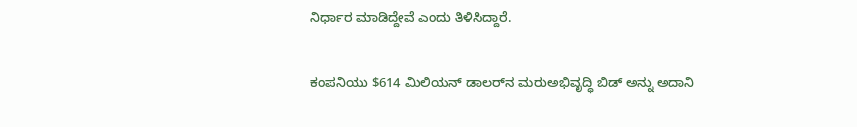ನಿರ್ಧಾರ ಮಾಡಿದ್ದೇವೆ ಎಂದು ತಿಳಿಸಿದ್ದಾರೆ.

ಕಂಪನಿಯು $614 ಮಿಲಿಯನ್ ಡಾಲರ್‌ನ ಮರುಅಭಿವೃದ್ಧಿ ಬಿಡ್ ಅನ್ನು ಅದಾನಿ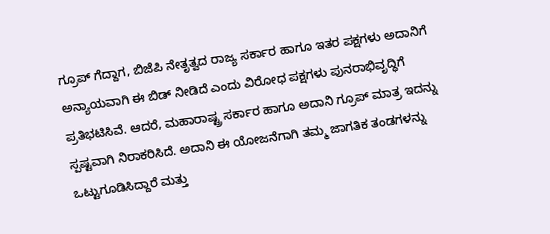ಗ್ರೂಪ್‌ ಗೆದ್ದಾಗ, ಬಿಜೆಪಿ ನೇತೃತ್ವದ ರಾಜ್ಯ ಸರ್ಕಾರ ಹಾಗೂ ಇತರ ಪಕ್ಷಗಳು ಅದಾನಿಗೆ ಅನ್ಯಾಯವಾಗಿ ಈ ಬಿಡ್‌ ನೀಡಿದೆ ಎಂದು ವಿರೋಧ ಪಕ್ಷಗಳು ಪುನರಾಭಿವೃದ್ಧಿಗೆ ಪ್ರತಿಭಟಿಸಿವೆ. ಆದರೆ, ಮಹಾರಾಷ್ಟ್ರ ಸರ್ಕಾರ ಹಾಗೂ ಅದಾನಿ ಗ್ರೂಪ್‌ ಮಾತ್ರ ಇದನ್ನು ಸ್ಪಷ್ಟವಾಗಿ ನಿರಾಕರಿಸಿದೆ. ಅದಾನಿ ಈ ಯೋಜನೆಗಾಗಿ ತಮ್ಮ ಜಾಗತಿಕ ತಂಡಗಳನ್ನು ಒಟ್ಟುಗೂಡಿಸಿದ್ದಾರೆ ಮತ್ತು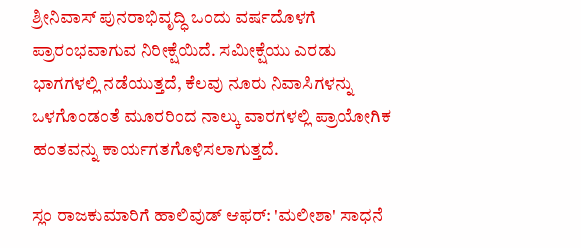ಶ್ರೀನಿವಾಸ್ ಪುನರಾಭಿವೃದ್ಧಿ ಒಂದು ವರ್ಷದೊಳಗೆ ಪ್ರಾರಂಭವಾಗುವ ನಿರೀಕ್ಷೆಯಿದೆ. ಸಮೀಕ್ಷೆಯು ಎರಡು ಭಾಗಗಳಲ್ಲಿ ನಡೆಯುತ್ತದೆ, ಕೆಲವು ನೂರು ನಿವಾಸಿಗಳನ್ನು ಒಳಗೊಂಡಂತೆ ಮೂರರಿಂದ ನಾಲ್ಕು ವಾರಗಳಲ್ಲಿ ಪ್ರಾಯೋಗಿಕ ಹಂತವನ್ನು ಕಾರ್ಯಗತಗೊಳಿಸಲಾಗುತ್ತದೆ.

ಸ್ಲಂ ರಾಜಕುಮಾರಿಗೆ ಹಾಲಿವುಡ್‌ ಆಫರ್‌: 'ಮಲೀಶಾ' ಸಾಧನೆ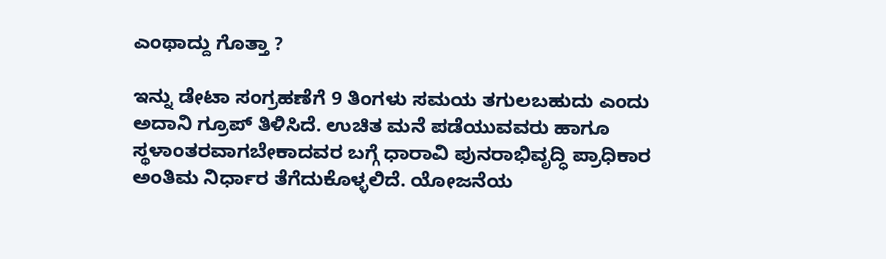ಎಂಥಾದ್ದು ಗೊತ್ತಾ ?

ಇನ್ನು ಡೇಟಾ ಸಂಗ್ರಹಣೆಗೆ 9 ತಿಂಗಳು ಸಮಯ ತಗುಲಬಹುದು ಎಂದು ಅದಾನಿ ಗ್ರೂಪ್‌ ತಿಳಿಸಿದೆ. ಉಚಿತ ಮನೆ ಪಡೆಯುವವರು ಹಾಗೂ ಸ್ಥಳಾಂತರವಾಗಬೇಕಾದವರ ಬಗ್ಗೆ ಧಾರಾವಿ ಪುನರಾಭಿವೃದ್ಧಿ ಪ್ರಾಧಿಕಾರ ಅಂತಿಮ ನಿರ್ಧಾರ ತೆಗೆದುಕೊಳ್ಳಲಿದೆ. ಯೋಜನೆಯ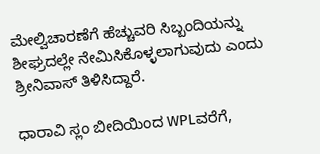ಮೇಲ್ವಿಚಾರಣೆಗೆ ಹೆಚ್ಚುವರಿ ಸಿಬ್ಬಂದಿಯನ್ನು ಶೀಘ್ರದಲ್ಲೇ ನೇಮಿಸಿಕೊಳ್ಳಲಾಗುವುದು ಎಂದು ಶ್ರೀನಿವಾಸ್ ತಿಳಿಸಿದ್ದಾರೆ.

ಧಾರಾವಿ ಸ್ಲಂ ಬೀದಿಯಿಂದ WPLವರೆಗೆ,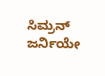ಸಿಮ್ರನ್‌ ಜರ್ನಿಯೇ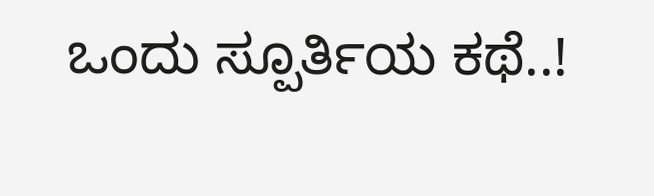ಒಂದು ಸ್ಪೂರ್ತಿಯ ಕಥೆ..!